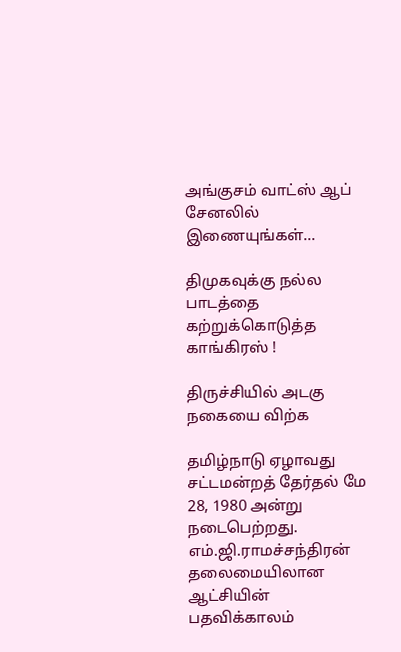அங்குசம் வாட்ஸ் ஆப் சேனலில் இணையுங்கள்...

திமுகவுக்கு நல்ல பாடத்தை கற்றுக்கொடுத்த காங்கிரஸ் !

திருச்சியில் அடகு நகையை விற்க

தமிழ்நாடு ஏழாவது சட்டமன்றத் தேர்தல் மே 28, 1980 அன்று நடைபெற்றது. எம்.ஜி.ராமச்சந்திரன் தலைமையிலான ஆட்சியின் பதவிக்காலம்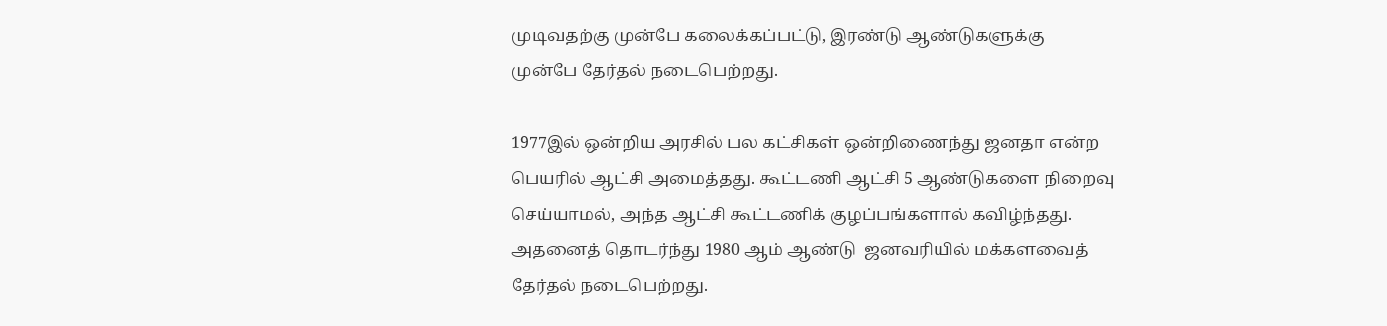முடிவதற்கு முன்பே கலைக்கப்பட்டு, இரண்டு ஆண்டுகளுக்கு முன்பே தேர்தல் நடைபெற்றது.

1977இல் ஒன்றிய அரசில் பல கட்சிகள் ஒன்றிணைந்து ஜனதா என்ற பெயரில் ஆட்சி அமைத்தது. கூட்டணி ஆட்சி 5 ஆண்டுகளை நிறைவு செய்யாமல், அந்த ஆட்சி கூட்டணிக் குழப்பங்களால் கவிழ்ந்தது. அதனைத் தொடர்ந்து 1980 ஆம் ஆண்டு  ஜனவரியில் மக்களவைத் தேர்தல் நடைபெற்றது.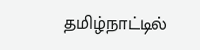தமிழ்நாட்டில்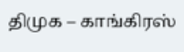திமுக – காங்கிரஸ்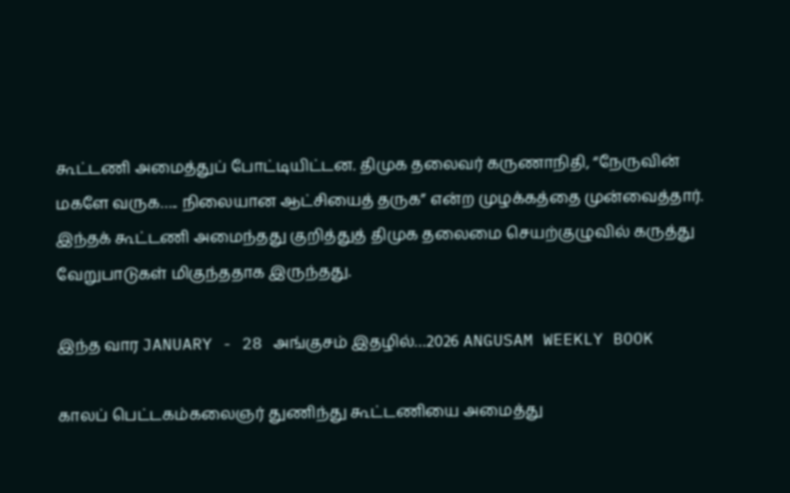கூட்டணி அமைத்துப் போட்டியிட்டன. திமுக தலைவர் கருணாநிதி, “நேருவின் மகளே வருக….. நிலையான ஆட்சியைத் தருக” என்ற முழக்கத்தை முன்வைத்தார். இந்தக் கூட்டணி அமைந்தது குறித்துத் திமுக தலைமை செயற்குழுவில் கருத்து வேறுபாடுகள் மிகுந்ததாக இருந்தது.

இந்த வார JANUARY - 28 அங்குசம் இதழில்…2026 ANGUSAM WEEKLY BOOK

காலப் பெட்டகம்கலைஞர் துணிந்து கூட்டணியை அமைத்து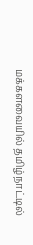மக்களவையில் தமிழ்நாட்டில்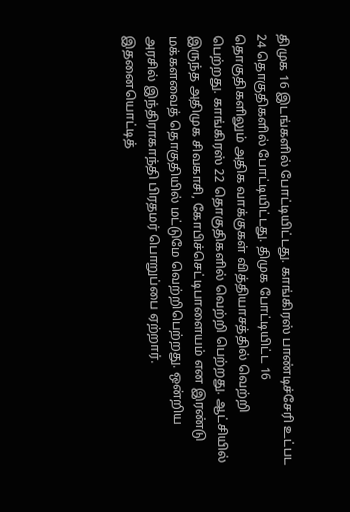திமுக 16 இடங்களில் போட்டியிட்டது. காங்கிரஸ் பாண்டிச்சேரி உட்பட 24 தொகுதிகளில் போட்டியிட்டது. திமுக போட்டியிட்ட 16 தொகுதிகளிலும் அதிக வாக்குகள் வித்தியாசத்தில் வெற்றி பெற்றது. காங்கிரஸ் 22 தொகுதிகளில் வெற்றி பெற்றது. ஆட்சியில் இருந்த அதிமுக சிவகாசி, கோபிச்செட்டிபாளையம் என இரண்டு மக்களவைத் தொகுதியில் மட்டுமே வெற்றிபெற்றது. ஒன்றிய அரசில் இந்திராகாந்தி பிரதமர் பொறுப்பை ஏற்றார். இதனையொட்டித்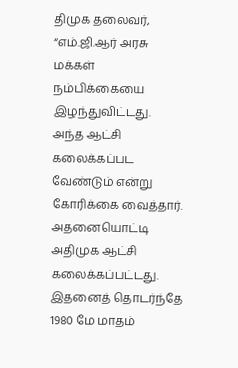திமுக தலைவர், “எம்.ஜி.ஆர் அரசு மக்கள் நம்பிக்கையை இழந்துவிட்டது. அந்த ஆட்சி கலைக்கப்பட வேண்டும் என்று கோரிக்கை வைத்தார். அதனையொட்டி அதிமுக ஆட்சி கலைக்கப்பட்டது. இதனைத் தொடர்ந்தே 1980 மே மாதம்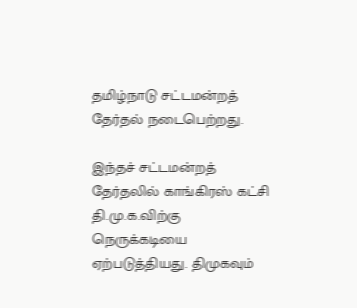தமிழ்நாடு சட்டமன்றத் தேர்தல் நடைபெற்றது.

இந்தச் சட்டமன்றத் தேர்தலில் காங்கிரஸ் கட்சி தி.மு.க.விற்கு நெருக்கடியை ஏற்படுத்தியது. திமுகவும்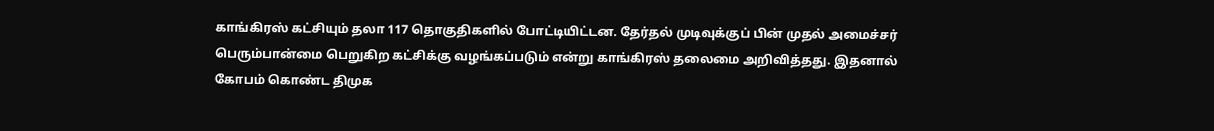காங்கிரஸ் கட்சியும் தலா 117 தொகுதிகளில் போட்டியிட்டன. தேர்தல் முடிவுக்குப் பின் முதல் அமைச்சர் பெரும்பான்மை பெறுகிற கட்சிக்கு வழங்கப்படும் என்று காங்கிரஸ் தலைமை அறிவித்தது. இதனால் கோபம் கொண்ட திமுக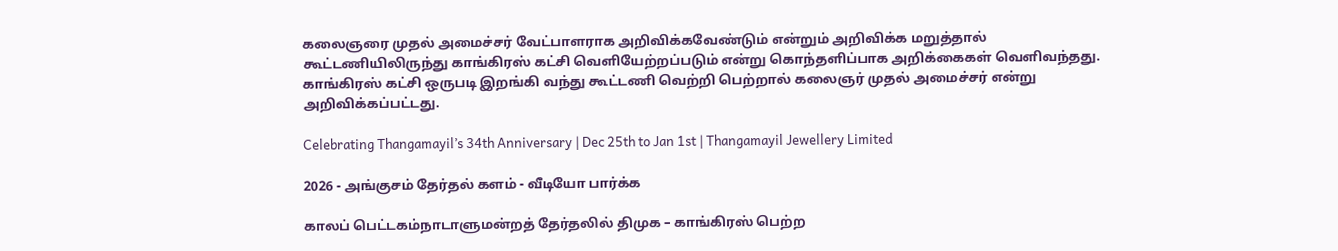கலைஞரை முதல் அமைச்சர் வேட்பாளராக அறிவிக்கவேண்டும் என்றும் அறிவிக்க மறுத்தால் கூட்டணியிலிருந்து காங்கிரஸ் கட்சி வெளியேற்றப்படும் என்று கொந்தளிப்பாக அறிக்கைகள் வெளிவந்தது. காங்கிரஸ் கட்சி ஒருபடி இறங்கி வந்து கூட்டணி வெற்றி பெற்றால் கலைஞர் முதல் அமைச்சர் என்று அறிவிக்கப்பட்டது.

Celebrating Thangamayil’s 34th Anniversary | Dec 25th to Jan 1st | Thangamayil Jewellery Limited

2026 - அங்குசம் தேர்தல் களம் - வீடியோ பார்க்க

காலப் பெட்டகம்நாடாளுமன்றத் தேர்தலில் திமுக – காங்கிரஸ் பெற்ற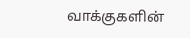வாக்குகளின்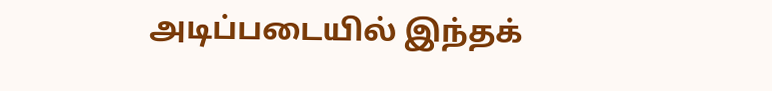அடிப்படையில் இந்தக்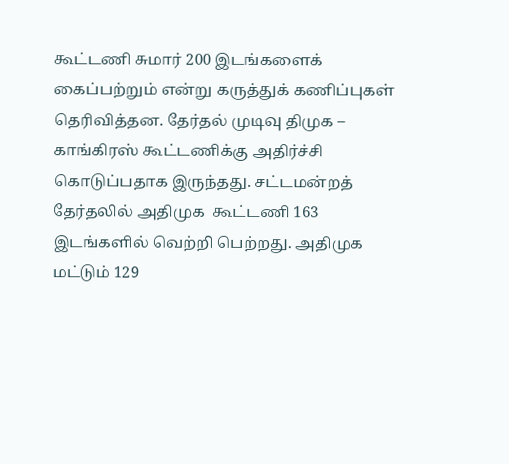கூட்டணி சுமார் 200 இடங்களைக் கைப்பற்றும் என்று கருத்துக் கணிப்புகள் தெரிவித்தன. தேர்தல் முடிவு திமுக – காங்கிரஸ் கூட்டணிக்கு அதிர்ச்சி கொடுப்பதாக இருந்தது. சட்டமன்றத் தேர்தலில் அதிமுக  கூட்டணி 163 இடங்களில் வெற்றி பெற்றது. அதிமுக மட்டும் 129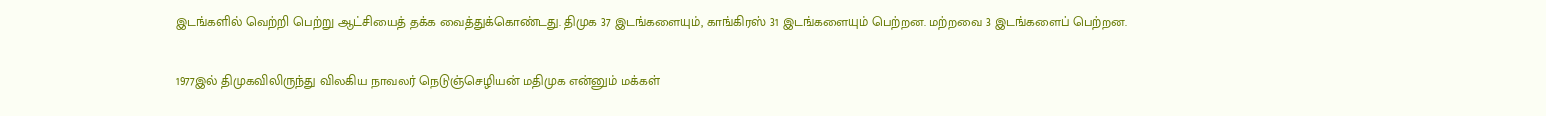இடங்களில் வெற்றி பெற்று ஆட்சியைத் தக்க வைத்துக்கொண்டது. திமுக 37 இடங்களையும், காங்கிரஸ் 31 இடங்களையும் பெற்றன. மற்றவை 3 இடங்களைப் பெற்றன.

1977இல் திமுகவிலிருந்து விலகிய நாவலர் நெடுஞ்செழியன் மதிமுக என்னும் மக்கள்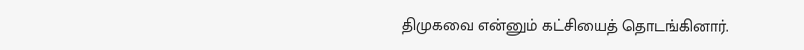திமுகவை என்னும் கட்சியைத் தொடங்கினார்.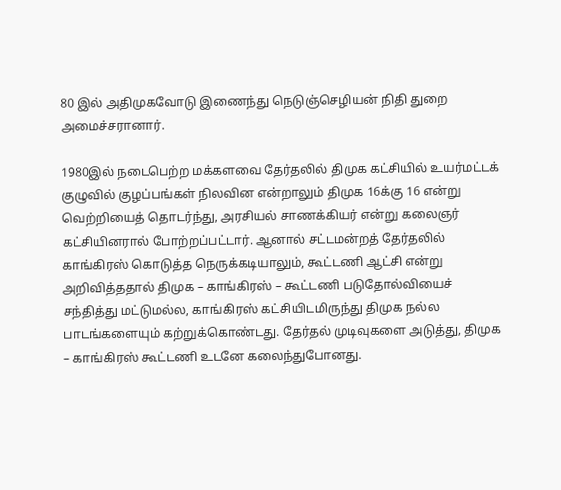80 இல் அதிமுகவோடு இணைந்து நெடுஞ்செழியன் நிதி துறை அமைச்சரானார்.

1980இல் நடைபெற்ற மக்களவை தேர்தலில் திமுக கட்சியில் உயர்மட்டக் குழுவில் குழப்பங்கள் நிலவின என்றாலும் திமுக 16க்கு 16 என்று வெற்றியைத் தொடர்ந்து, அரசியல் சாணக்கியர் என்று கலைஞர் கட்சியினரால் போற்றப்பட்டார். ஆனால் சட்டமன்றத் தேர்தலில் காங்கிரஸ் கொடுத்த நெருக்கடியாலும், கூட்டணி ஆட்சி என்று அறிவித்ததால் திமுக – காங்கிரஸ் – கூட்டணி படுதோல்வியைச் சந்தித்து மட்டுமல்ல, காங்கிரஸ் கட்சியிடமிருந்து திமுக நல்ல பாடங்களையும் கற்றுக்கொண்டது. தேர்தல் முடிவுகளை அடுத்து, திமுக – காங்கிரஸ் கூட்டணி உடனே கலைந்துபோனது.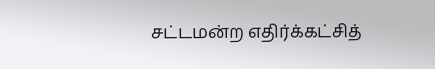சட்டமன்ற எதிர்க்கட்சித்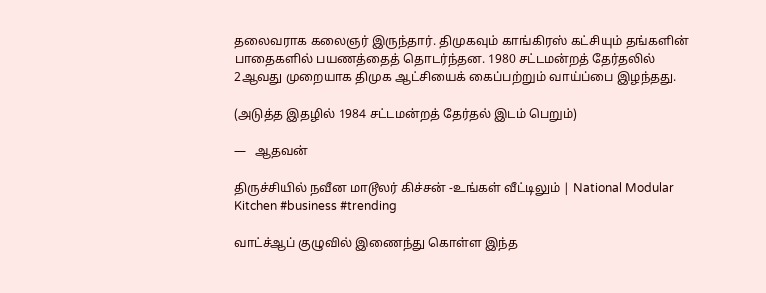தலைவராக கலைஞர் இருந்தார். திமுகவும் காங்கிரஸ் கட்சியும் தங்களின் பாதைகளில் பயணத்தைத் தொடர்ந்தன. 1980 சட்டமன்றத் தேர்தலில் 2ஆவது முறையாக திமுக ஆட்சியைக் கைப்பற்றும் வாய்ப்பை இழந்தது.

(அடுத்த இதழில் 1984 சட்டமன்றத் தேர்தல் இடம் பெறும்)

—   ஆதவன்

திருச்சியில் நவீன மாடூலர் கிச்சன் -உங்கள் வீட்டிலும் | National Modular Kitchen #business #trending

வாட்ச்ஆப் குழுவில் இணைந்து கொள்ள இந்த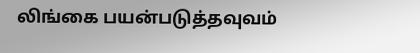லிங்கை பயன்படுத்தவுவம்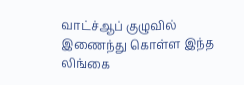வாட்ச்ஆப் குழுவில் இணைந்து கொள்ள இந்த லிங்கை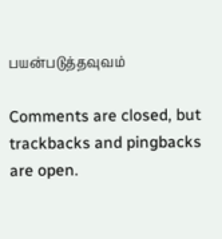பயன்படுத்தவுவம்

Comments are closed, but trackbacks and pingbacks are open.